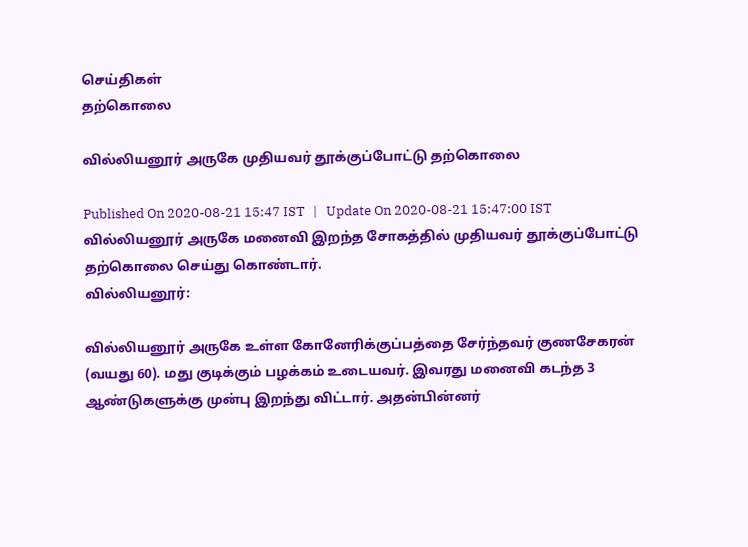செய்திகள்
தற்கொலை

வில்லியனூர் அருகே முதியவர் தூக்குப்போட்டு தற்கொலை

Published On 2020-08-21 15:47 IST   |   Update On 2020-08-21 15:47:00 IST
வில்லியனூர் அருகே மனைவி இறந்த சோகத்தில் முதியவர் தூக்குப்போட்டு தற்கொலை செய்து கொண்டார்.
வில்லியனூர்:

வில்லியனூர் அருகே உள்ள கோனேரிக்குப்பத்தை சேர்ந்தவர் குணசேகரன் (வயது 60). மது குடிக்கும் பழக்கம் உடையவர். இவரது மனைவி கடந்த 3 ஆண்டுகளுக்கு முன்பு இறந்து விட்டார். அதன்பின்னர்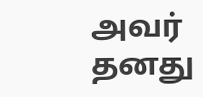அவர் தனது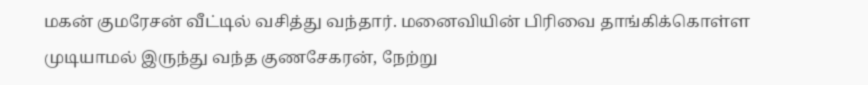மகன் குமரேசன் வீட்டில் வசித்து வந்தார். மனைவியின் பிரிவை தாங்கிக்கொள்ள முடியாமல் இருந்து வந்த குணசேகரன், நேற்று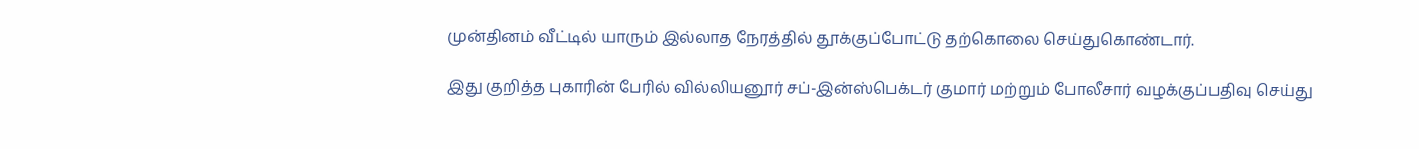முன்தினம் வீட்டில் யாரும் இல்லாத நேரத்தில் தூக்குப்போட்டு தற்கொலை செய்துகொண்டார்.

இது குறித்த புகாரின் பேரில் வில்லியனூர் சப்-இன்ஸ்பெக்டர் குமார் மற்றும் போலீசார் வழக்குப்பதிவு செய்து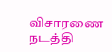விசாரணை நடத்தி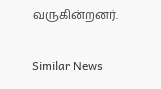வருகின்றனர்.

Similar News